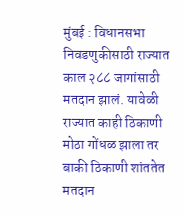मुंबई : विधानसभा निवडणुकीसाठी राज्यात काल २८८ जागांसाठी मतदान झालं. यावेळी राज्यात काही ठिकाणी मोठा गोंधळ झाला तर बाकी ठिकाणी शांततेत मतदान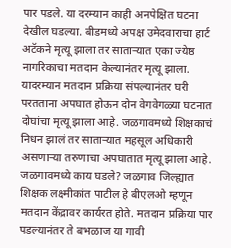पार पडले. या दरम्यान काही अनपेक्षित घटना देखील घडल्या. बीडमध्ये अपक्ष उमेदवाराचा हार्ट अटॅकने मृत्यू झाला तर साताऱ्यात एका ज्येष्ठ नागरिकाचा मतदान केल्यानंतर मृत्यू झाला. यादरम्यान मतदान प्रक्रिया संपल्यानंतर घरी परतताना अपघात होऊन दोन वेगवेगळ्या घटनात दोघांचा मृत्यू झाला आहे. जळगावमध्ये शिक्षकाचं निधन झालं तर साताऱ्यात महसूल अधिकारी असणाऱ्या तरुणाचा अपघातात मृत्यू झाला आहे. जळगावमध्ये काय घडले? जळगाव जिल्ह्यात शिक्षक लक्ष्मीकांत पाटील हे बीएलओ म्हणून मतदान केंद्रावर कार्यरत होते. मतदान प्रक्रिया पार पडल्यानंतर ते बभळाज या गावी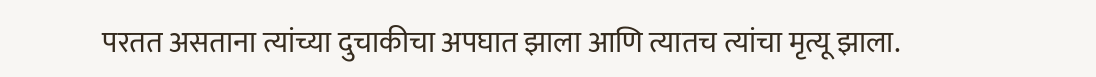परतत असताना त्यांच्या दुचाकीचा अपघात झाला आणि त्यातच त्यांचा मृत्यू झाला.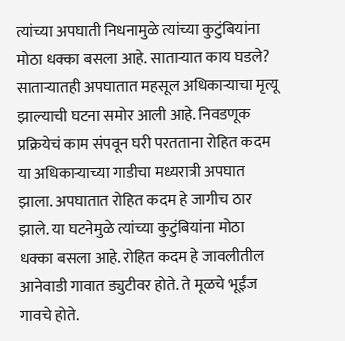त्यांच्या अपघाती निधनामुळे त्यांच्या कुटुंबियांना मोठा धक्का बसला आहे. साताऱ्यात काय घडले? साताऱ्यातही अपघातात महसूल अधिकाऱ्याचा मृत्यू झाल्याची घटना समोर आली आहे. निवडणूक प्रक्रियेचं काम संपवून घरी परतताना रोहित कदम या अधिकाऱ्याच्या गाडीचा मध्यरात्री अपघात झाला. अपघातात रोहित कदम हे जागीच ठार झाले. या घटनेमुळे त्यांच्या कुटुंबियांना मोठा धक्का बसला आहे. रोहित कदम हे जावलीतील आनेवाडी गावात ड्युटीवर होते. ते मूळचे भूईंज गावचे होते.